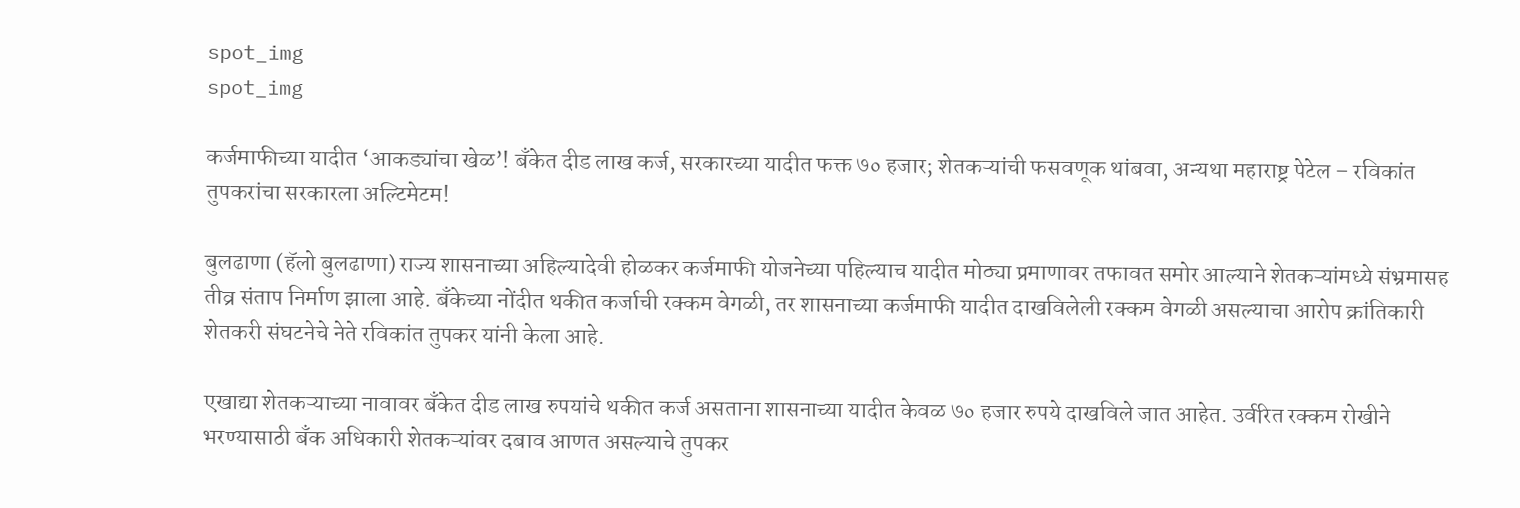spot_img
spot_img

कर्जमाफीच्या यादीत ‘आकड्यांचा खेळ’! बँकेत दीड लाख कर्ज, सरकारच्या यादीत फक्त ७० हजार; शेतकऱ्यांची फसवणूक थांबवा, अन्यथा महाराष्ट्र पेटेल – रविकांत तुपकरांचा सरकारला अल्टिमेटम!

बुलढाणा (हॅलो बुलढाणा) राज्य शासनाच्या अहिल्यादेवी होळकर कर्जमाफी योजनेच्या पहिल्याच यादीत मोठ्या प्रमाणावर तफावत समोर आल्याने शेतकऱ्यांमध्ये संभ्रमासह तीव्र संताप निर्माण झाला आहे. बँकेच्या नोंदीत थकीत कर्जाची रक्कम वेगळी, तर शासनाच्या कर्जमाफी यादीत दाखविलेली रक्कम वेगळी असल्याचा आरोप क्रांतिकारी शेतकरी संघटनेचे नेते रविकांत तुपकर यांनी केला आहे.

एखाद्या शेतकऱ्याच्या नावावर बँकेत दीड लाख रुपयांचे थकीत कर्ज असताना शासनाच्या यादीत केवळ ७० हजार रुपये दाखविले जात आहेत. उर्वरित रक्कम रोखीने भरण्यासाठी बँक अधिकारी शेतकऱ्यांवर दबाव आणत असल्याचे तुपकर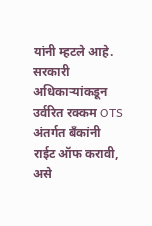यांनी म्हटले आहे. सरकारी अधिकाऱ्यांकडून उर्वरित रक्कम OTS अंतर्गत बँकांनी राईट ऑफ करावी, असे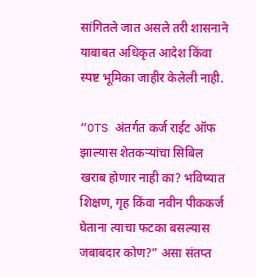सांगितले जात असले तरी शासनाने याबाबत अधिकृत आदेश किंवा स्पष्ट भूमिका जाहीर केलेली नाही.

“OTS अंतर्गत कर्ज राईट ऑफ झाल्यास शेतकऱ्यांचा सिबिल खराब होणार नाही का? भविष्यात शिक्षण, गृह किंवा नवीन पीककर्ज घेताना त्याचा फटका बसल्यास जबाबदार कोण?” असा संतप्त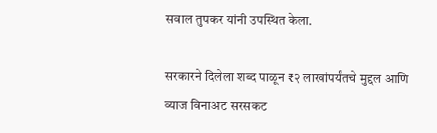सवाल तुपकर यांनी उपस्थित केला.

सरकारने दिलेला शब्द पाळून ₹२ लाखांपर्यंतचे मुद्दल आणि व्याज विनाअट सरसकट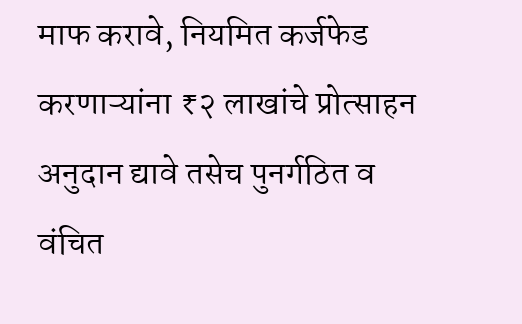माफ करावे, नियमित कर्जफेड करणाऱ्यांना ₹२ लाखांचे प्रोत्साहन अनुदान द्यावे तसेच पुनर्गठित व वंचित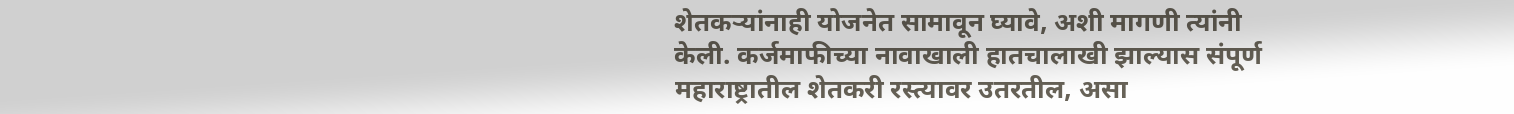शेतकऱ्यांनाही योजनेत सामावून घ्यावे, अशी मागणी त्यांनी केली. कर्जमाफीच्या नावाखाली हातचालाखी झाल्यास संपूर्ण महाराष्ट्रातील शेतकरी रस्त्यावर उतरतील, असा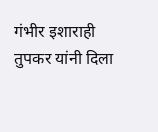गंभीर इशाराही तुपकर यांनी दिला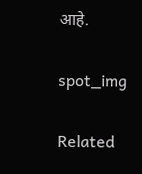आहे.

spot_img

Related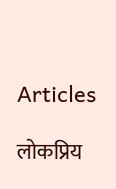Articles

लोकप्रिय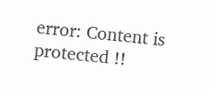error: Content is protected !!